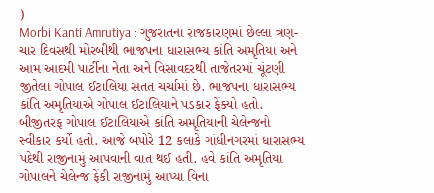)
Morbi Kanti Amrutiya : ગુજરાતના રાજકારણમાં છેલ્લા ત્રણ-ચાર દિવસથી મોરબીથી ભાજપના ધારાસભ્ય કાંતિ અમૃતિયા અને આમ આદમી પાર્ટીના નેતા અને વિસાવદરથી તાજેતરમાં ચૂંટણી જીતેલા ગોપાલ ઈટાલિયા સતત ચર્ચામાં છે. ભાજપના ધારાસભ્ય કાંતિ અમૃતિયાએ ગોપાલ ઈટાલિયાને પડકાર ફેંક્યો હતો. બીજીતરફ ગોપાલ ઈટાલિયાએ કાંતિ અમૃતિયાની ચેલેન્જનો સ્વીકાર કર્યો હતો. આજે બપોરે 12 કલાકે ગાંધીનગરમાં ધારાસભ્ય પદેથી રાજીનામું આપવાની વાત થઈ હતી. હવે કાંતિ અમૃતિયા ગોપાલને ચેલેન્જ ફેંકી રાજીનામું આપ્યા વિના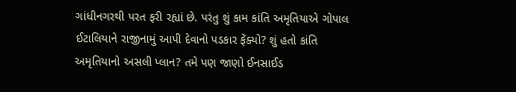ગાંધીનગરથી પરત ફરી રહ્યાં છે. પરંતુ શું કામ કાંતિ અમૃતિયાએ ગોપાલ ઈટાલિયાને રાજીનામું આપી દેવાનો પડકાર ફેંક્યો? શું હતો કાંતિ અમૃતિયાનો અસલી પ્લાન? તમે પણ જાણો ઈનસાઈડ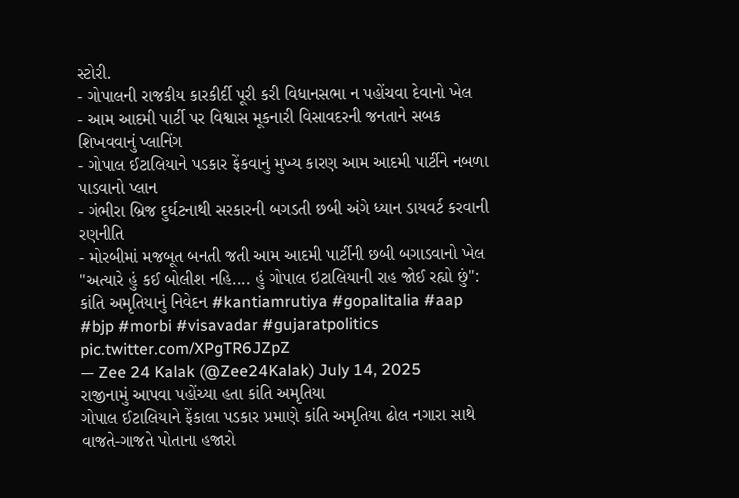સ્ટોરી.
- ગોપાલની રાજકીય કારકીર્દી પૂરી કરી વિધાનસભા ન પહોંચવા દેવાનો ખેલ
- આમ આદમી પાર્ટી પર વિશ્વાસ મૂકનારી વિસાવદરની જનતાને સબક શિખવવાનું પ્લાનિંગ
- ગોપાલ ઈટાલિયાને પડકાર ફેંકવાનું મુખ્ય કારણ આમ આદમી પાર્ટીને નબળા પાડવાનો પ્લાન
- ગંભીરા બ્રિજ દુર્ઘટનાથી સરકારની બગડતી છબી અંગે ધ્યાન ડાયવર્ટ કરવાની રણનીતિ
- મોરબીમાં મજબૂત બનતી જતી આમ આદમી પાર્ટીની છબી બગાડવાનો ખેલ
"અત્યારે હું કઈ બોલીશ નહિ.... હું ગોપાલ ઇટાલિયાની રાહ જોઈ રહ્યો છું": કાંતિ અમૃતિયાનું નિવેદન #kantiamrutiya #gopalitalia #aap #bjp #morbi #visavadar #gujaratpolitics pic.twitter.com/XPgTR6JZpZ
— Zee 24 Kalak (@Zee24Kalak) July 14, 2025
રાજીનામું આપવા પહોંચ્યા હતા કાંતિ અમૃતિયા
ગોપાલ ઈટાલિયાને ફેંકાલા પડકાર પ્રમાણે કાંતિ અમૃતિયા ઢોલ નગારા સાથે વાજતે-ગાજતે પોતાના હજારો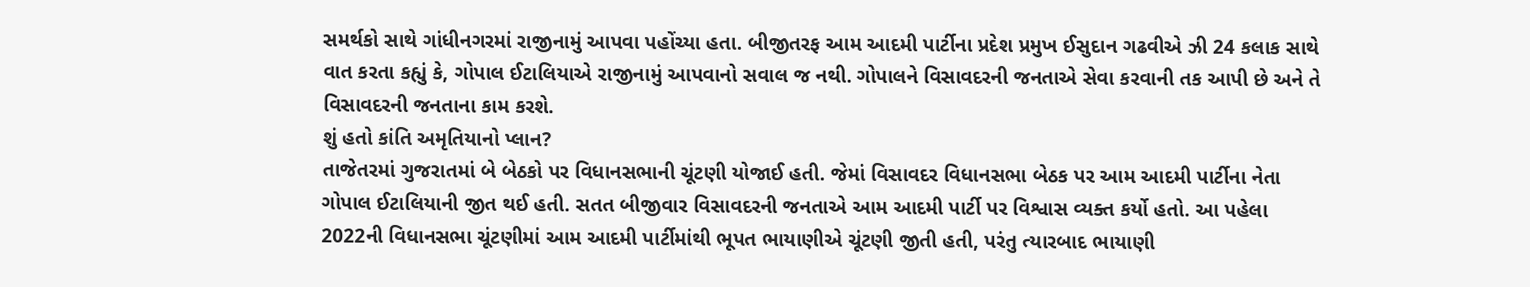સમર્થકો સાથે ગાંધીનગરમાં રાજીનામું આપવા પહોંચ્યા હતા. બીજીતરફ આમ આદમી પાર્ટીના પ્રદેશ પ્રમુખ ઈસુદાન ગઢવીએ ઝી 24 કલાક સાથે વાત કરતા કહ્યું કે, ગોપાલ ઈટાલિયાએ રાજીનામું આપવાનો સવાલ જ નથી. ગોપાલને વિસાવદરની જનતાએ સેવા કરવાની તક આપી છે અને તે વિસાવદરની જનતાના કામ કરશે.
શું હતો કાંતિ અમૃતિયાનો પ્લાન?
તાજેતરમાં ગુજરાતમાં બે બેઠકો પર વિધાનસભાની ચૂંટણી યોજાઈ હતી. જેમાં વિસાવદર વિધાનસભા બેઠક પર આમ આદમી પાર્ટીના નેતા ગોપાલ ઈટાલિયાની જીત થઈ હતી. સતત બીજીવાર વિસાવદરની જનતાએ આમ આદમી પાર્ટી પર વિશ્વાસ વ્યક્ત કર્યો હતો. આ પહેલા 2022ની વિધાનસભા ચૂંટણીમાં આમ આદમી પાર્ટીમાંથી ભૂપત ભાયાણીએ ચૂંટણી જીતી હતી, પરંતુ ત્યારબાદ ભાયાણી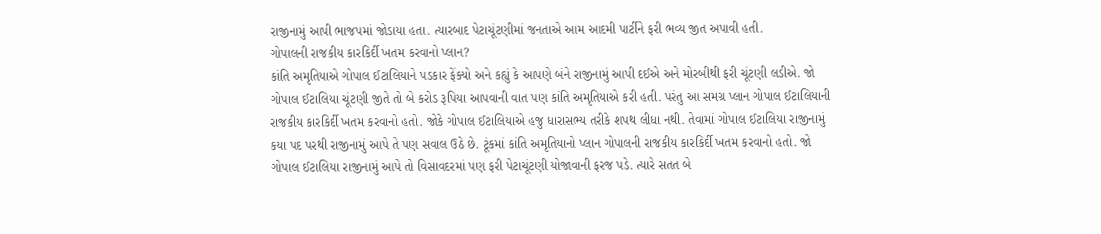રાજીનામું આપી ભાજપમાં જોડાયા હતા. ત્યારબાદ પેટાચૂંટણીમાં જનતાએ આમ આદમી પાર્ટીને ફરી ભવ્ય જીત અપાવી હતી.
ગોપાલની રાજકીય કારકિર્દી ખતમ કરવાનો પ્લાન?
કાંતિ અમૃતિયાએ ગોપાલ ઈટાલિયાને પડકાર ફેંક્યો અને કહ્યું કે આપણે બંને રાજીનામું આપી દઈએ અને મોરબીથી ફરી ચૂંટણી લડીએ. જો ગોપાલ ઈટાલિયા ચૂંટણી જીતે તો બે કરોડ રૂપિયા આપવાની વાત પણ કાંતિ અમૃતિયાએ કરી હતી. પરંતુ આ સમગ્ર પ્લાન ગોપાલ ઈટાલિયાની રાજકીય કારકિર્દી ખતમ કરવાનો હતો. જોકે ગોપાલ ઈટાલિયાએ હજુ ધારાસભ્ય તરીકે શપથ લીધા નથી. તેવામાં ગોપાલ ઈટાલિયા રાજીનામું કયા પદ પરથી રાજીનામું આપે તે પણ સવાલ ઉઠે છે. ટૂંકમાં કાંતિ અમૃતિયાનો પ્લાન ગોપાલની રાજકીય કારકિર્દી ખતમ કરવાનો હતો. જો ગોપાલ ઈટાલિયા રાજીનામું આપે તો વિસાવદરમાં પણ ફરી પેટાચૂંટણી યોજાવાની ફરજ પડે. ત્યારે સતત બે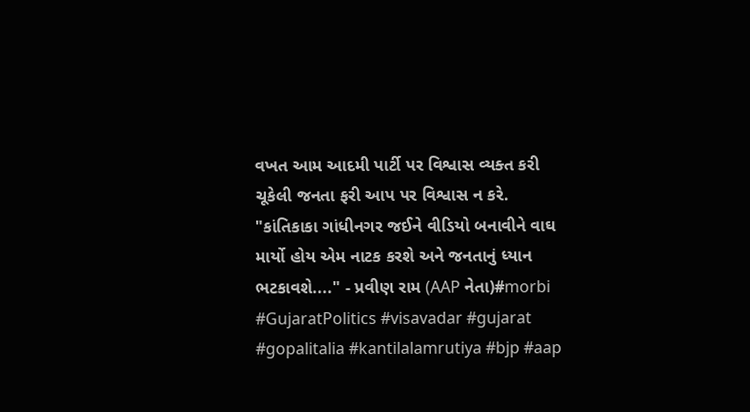વખત આમ આદમી પાર્ટી પર વિશ્વાસ વ્યક્ત કરી ચૂકેલી જનતા ફરી આપ પર વિશ્વાસ ન કરે.
"કાંતિકાકા ગાંધીનગર જઈને વીડિયો બનાવીને વાઘ માર્યો હોય એમ નાટક કરશે અને જનતાનું ધ્યાન ભટકાવશે...." - પ્રવીણ રામ (AAP નેતા)#morbi #GujaratPolitics #visavadar #gujarat #gopalitalia #kantilalamrutiya #bjp #aap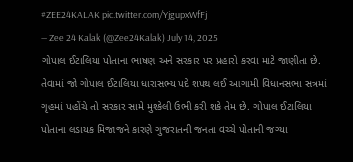#ZEE24KALAK pic.twitter.com/YjgupxWfFj
— Zee 24 Kalak (@Zee24Kalak) July 14, 2025
ગોપાલ ઈટાલિયા પોતાના ભાષણ અને સરકાર પર પ્રહારો કરવા માટે જાણીતા છે. તેવામાં જો ગોપાલ ઈટાલિયા ધારાસભ્ય પદે શપથ લઈ આગામી વિધાનસભા સત્રમાં ગૃહમાં પહોંચે તો સરકાર સામે મુશ્કેલી ઉભી કરી શકે તેમ છે. ગોપાલ ઈટાલિયા પોતાના લડાયક મિજાજને કારણે ગુજરાતની જનતા વચ્ચે પોતાની જગ્યા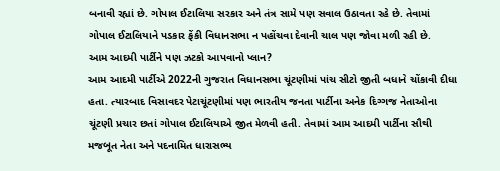બનાવી રહ્યાં છે. ગોપાલ ઈટાલિયા સરકાર અને તંત્ર સામે પણ સવાલ ઉઠાવતા રહે છે. તેવામાં ગોપાલ ઈટાલિયાને પડકાર ફેંકી વિધાનસભા ન પહોંચવા દેવાની ચાલ પણ જોવા મળી રહી છે.
આમ આદમી પાર્ટીને પણ ઝટકો આપવાનો પ્લાન?
આમ આદમી પાર્ટીએ 2022ની ગુજરાત વિધાનસભા ચૂંટણીમાં પાંચ સીટો જીતી બધાને ચોંકાવી દીધા હતા. ત્યારબાદ વિસાવદર પેટાચૂંટણીમાં પણ ભારતીય જનતા પાર્ટીના અનેક દિગ્ગજ નેતાઓના ચૂંટણી પ્રચાર છતાં ગોપાલ ઈટાલિયાએ જીત મેળવી હતી. તેવામાં આમ આદમી પાર્ટીના સૌથી મજબૂત નેતા અને પદનામિત ધારાસભ્ય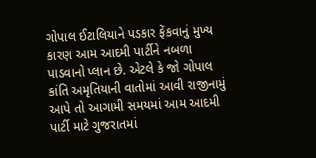ગોપાલ ઈટાલિયાને પડકાર ફેંકવાનું મુખ્ય કારણ આમ આદમી પાર્ટીને નબળા પાડવાનો પ્લાન છે. એટલે કે જો ગોપાલ કાંતિ અમૃતિયાની વાતોમાં આવી રાજીનામું આપે તો આગામી સમયમાં આમ આદમી પાર્ટી માટે ગુજરાતમાં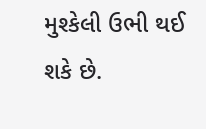મુશ્કેલી ઉભી થઈ શકે છે.